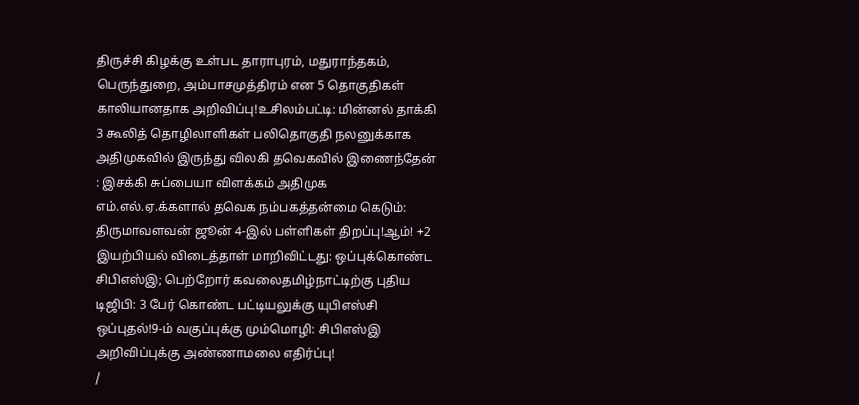திருச்சி கிழக்கு உள்பட தாராபுரம், மதுராந்தகம், பெருந்துறை, அம்பாசமுத்திரம் என 5 தொகுதிகள் காலியானதாக அறிவிப்பு!உசிலம்பட்டி: மின்னல் தாக்கி 3 கூலித் தொழிலாளிகள் பலிதொகுதி நலனுக்காக அதிமுகவில் இருந்து விலகி தவெகவில் இணைந்தேன் : இசக்கி சுப்பையா விளக்கம் அதிமுக எம்.எல்.ஏ.க்களால் தவெக நம்பகத்தன்மை கெடும்: திருமாவளவன் ஜூன் 4-இல் பள்ளிகள் திறப்பு!ஆம்! +2 இயற்பியல் விடைத்தாள் மாறிவிட்டது: ஒப்புக்கொண்ட சிபிஎஸ்இ; பெற்றோர் கவலைதமிழ்நாட்டிற்கு புதிய டிஜிபி: 3 பேர் கொண்ட பட்டியலுக்கு யுபிஎஸ்சி ஒப்புதல்!9-ம் வகுப்புக்கு மும்மொழி: சிபிஎஸ்இ அறிவிப்புக்கு அண்ணாமலை எதிர்ப்பு!
/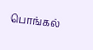பொங்கல்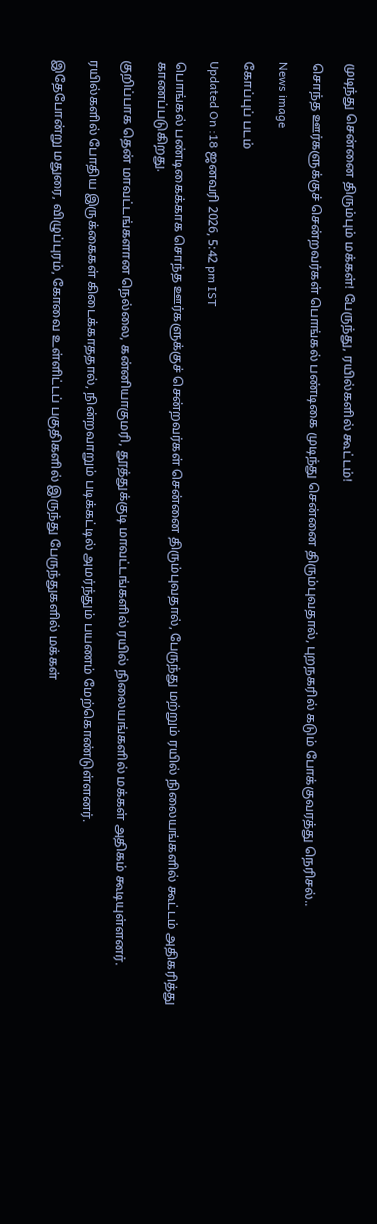முடிந்து சென்னை திரும்பும் மக்கள்! பேருந்து, ரயில்களில் கூட்டம்!

சொந்த ஊர்களுக்குச் சென்றவர்கள் பொங்கல் பண்டிகை முடிந்து சென்னை திரும்புவதால், புறநகரில் கடும் போக்குவரத்து நெரிசல்..

News image

கோப்புப் படம்

Updated On :18 ஜனவரி 2026, 5:42 pm IST

பொங்கல் பண்டிகைக்காக சொந்த ஊர்களுக்குச் சென்றவர்கள் சென்னை திரும்புவதால், பேருந்து மற்றும் ரயில் நிலையங்களில் கூட்டம் அதிகரித்து காணப்படுகிறது.

குறிப்பாக தென் மாவட்டங்களான நெல்லை, கன்னியாகுமரி, தூத்துக்குடி மாவட்டங்களில் ரயில் நிலையங்களில் மக்கள் அதிகம் கூடியுள்ளனர்.

ரயில்களில் போதிய இருக்கைகள் கிடைக்காததால், நின்றவாறும் படிக்கட்டில் அமர்ந்தும் பயணம் மேற்கொண்டுள்ளனர்.

இதேபோன்று மதுரை, விழுப்புரம், கோவை உள்ளிட்டப் பகுதிகளில் இருந்து பேருந்துகளில் மக்கள்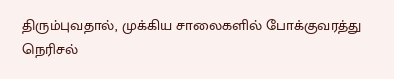திரும்புவதால், முக்கிய சாலைகளில் போக்குவரத்து நெரிசல்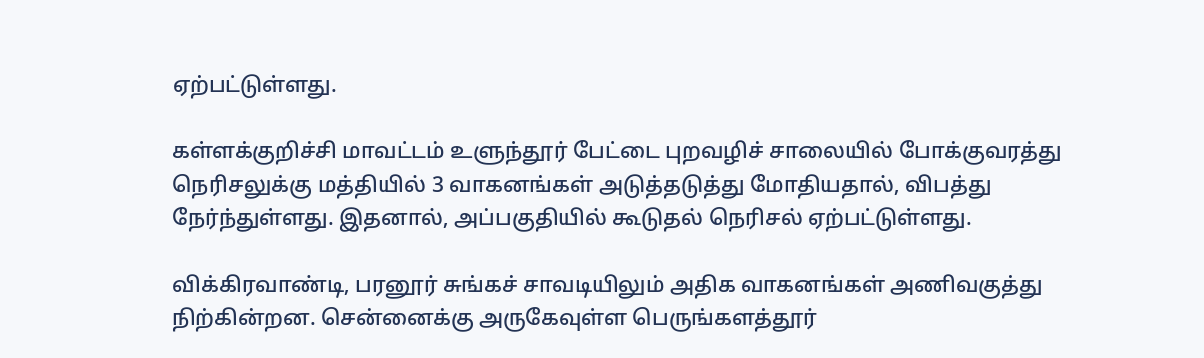ஏற்பட்டுள்ளது.

கள்ளக்குறிச்சி மாவட்டம் உளுந்தூர் பேட்டை புறவழிச் சாலையில் போக்குவரத்து நெரிசலுக்கு மத்தியில் 3 வாகனங்கள் அடுத்தடுத்து மோதியதால், விபத்து நேர்ந்துள்ளது. இதனால், அப்பகுதியில் கூடுதல் நெரிசல் ஏற்பட்டுள்ளது.

விக்கிரவாண்டி, பரனூர் சுங்கச் சாவடியிலும் அதிக வாகனங்கள் அணிவகுத்து நிற்கின்றன. சென்னைக்கு அருகேவுள்ள பெருங்களத்தூர்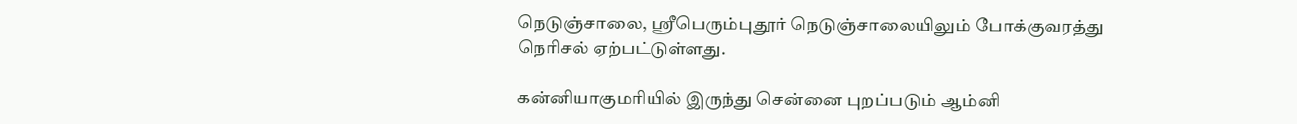நெடுஞ்சாலை, ஸ்ரீபெரும்புதூர் நெடுஞ்சாலையிலும் போக்குவரத்து நெரிசல் ஏற்பட்டுள்ளது.

கன்னியாகுமரியில் இருந்து சென்னை புறப்படும் ஆம்னி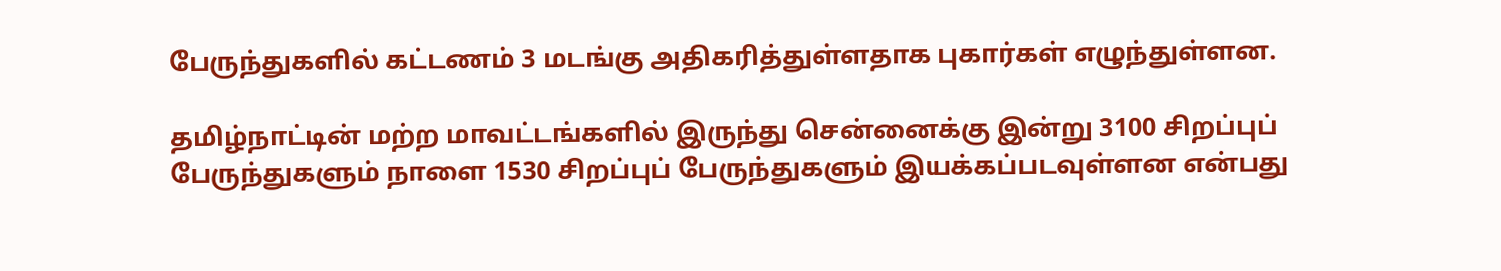பேருந்துகளில் கட்டணம் 3 மடங்கு அதிகரித்துள்ளதாக புகார்கள் எழுந்துள்ளன.

தமிழ்நாட்டின் மற்ற மாவட்டங்களில் இருந்து சென்னைக்கு இன்று 3100 சிறப்புப் பேருந்துகளும் நாளை 1530 சிறப்புப் பேருந்துகளும் இயக்கப்படவுள்ளன என்பது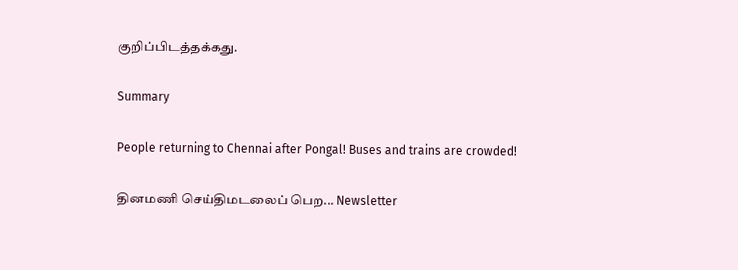குறிப்பிடத்தக்கது.

Summary

People returning to Chennai after Pongal! Buses and trains are crowded!

தினமணி செய்திமடலைப் பெற... Newsletter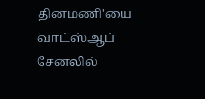தினமணி'யை வாட்ஸ்ஆப் சேனலில்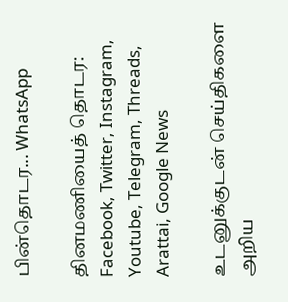பின்தொடர... WhatsApp

தினமணியைத் தொடர: Facebook, Twitter, Instagram, Youtube, Telegram, Threads, Arattai, Google News

உடனுக்குடன் செய்திகளை அறிய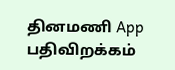தினமணி App பதிவிறக்கம்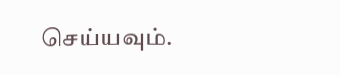செய்யவும்.